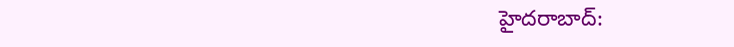హైదరాబాద్: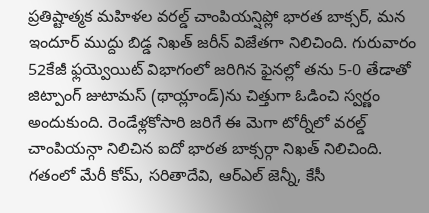ప్రతిష్టాత్మక మహిళల వరల్డ్ చాంపియన్షిప్లో భారత బాక్సర్, మన ఇందూర్ ముద్దు బిడ్డ నిఖత్ జరీన్ విజేతగా నిలిచింది. గురువారం 52కేజీ ఫ్లయ్వెయిట్ విభాగంలో జరిగిన ఫైనల్లో తను 5-0 తేడాతో జిట్పాంగ్ జుటామస్ (థాయ్లాండ్)ను చిత్తుగా ఓడించి స్వర్ణం అందుకుంది. రెండేళ్లకోసారి జరిగే ఈ మెగా టోర్నీలో వరల్డ్ చాంపియన్గా నిలిచిన ఐదో భారత బాక్సర్గా నిఖత్ నిలిచింది. గతంలో మేరీ కోమ్, సరితాదేవి, ఆర్ఎల్ జెన్నీ, కేసీ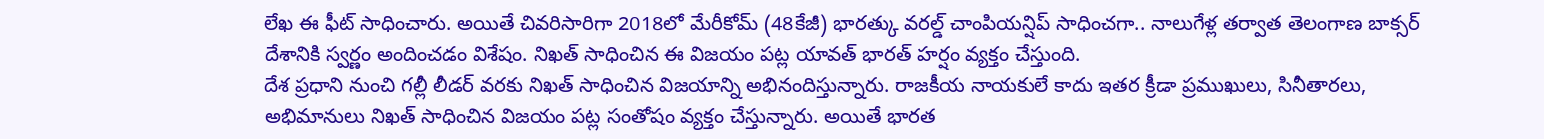లేఖ ఈ ఫీట్ సాధించారు. అయితే చివరిసారిగా 2018లో మేరీకోమ్ (48కేజీ) భారత్కు వరల్డ్ చాంపియన్షిప్ సాధించగా.. నాలుగేళ్ల తర్వాత తెలంగాణ బాక్సర్ దేశానికి స్వర్ణం అందించడం విశేషం. నిఖత్ సాధించిన ఈ విజయం పట్ల యావత్ భారత్ హర్షం వ్యక్తం చేస్తుంది.
దేశ ప్రధాని నుంచి గల్లీ లీడర్ వరకు నిఖత్ సాధించిన విజయాన్ని అభినందిస్తున్నారు. రాజకీయ నాయకులే కాదు ఇతర క్రీడా ప్రముఖులు, సినీతారలు, అభిమానులు నిఖత్ సాధించిన విజయం పట్ల సంతోషం వ్యక్తం చేస్తున్నారు. అయితే భారత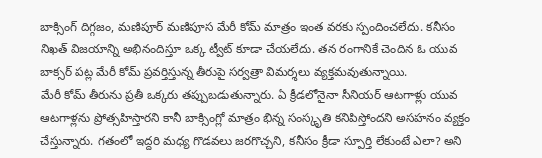బాక్సింగ్ దిగ్గజం, మణిపూర్ మణిపూస మేరీ కోమ్ మాత్రం ఇంత వరకు స్పందించలేదు. కనీసం నిఖత్ విజయాన్ని అభినందిస్తూ ఒక్క ట్వీట్ కూడా చేయలేదు. తన రంగానికే చెందిన ఓ యువ బాక్సర్ పట్ల మేరీ కోమ్ ప్రవర్తిస్తున్న తీరుపై సర్వత్రా విమర్శలు వ్యక్తమవుతున్నాయి.
మేరీ కోమ్ తీరును ప్రతీ ఒక్కరు తప్పుబడుతున్నారు. ఏ క్రీడలోనైనా సీనియర్ ఆటగాళ్లు యువ ఆటగాళ్లను ప్రోత్సహిస్తారని కానీ బాక్సింగ్లో మాత్రం భిన్న సంస్కృతి కనిపిస్తోందని అసహనం వ్యక్తం చేస్తున్నారు. గతంలో ఇద్దరి మధ్య గొడవలు జరగొచ్చని, కనీసం క్రీడా స్పూర్తి లేకుంటే ఎలా? అని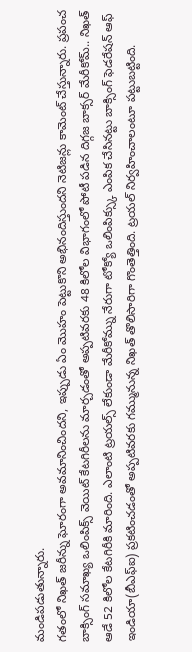మండిపడుతున్నారు.
గతంలో నిఖత్ జరీన్ను ఘోరంగా అవమానించిందని, ఇప్పుడు ఏం మొహం పెట్టుకొని అభినందిస్తుందని నెటిజన్లు కామెంట్ చేస్తున్నారు. ప్రపంచ బాక్సింగ్ సమాఖ్య ఒలింపిక్స్ వెయిట్ కేటగిరీలను మార్చడంతో అప్పటివరకు 48 కిలోల విభాగంలో పోటీ పడిన దిగ్గజ బాక్సర్ మేరీకోమ్.. నిఖత్ ఆడే 52 కిలోల కేటగిరీకి మారింది. ఎలాంటి ట్రయల్స్ లేకుండా మేరీకోమ్ను నేరుగా టోక్యో ఒలింపిక్స్కు ఎంపిక చేసినట్టు బాక్సింగ్ ఫెడరేషన్ ఆఫ్ ఇండియా(బీఎఫ్ఐ) ప్రకటించడంతో అప్పటివరకు గమ్మునున్న నిఖత్ తొలిసారిగా గొంతెత్తింది. ట్రయల్ నిర్వహించాలంటూ పట్టుబట్టింది.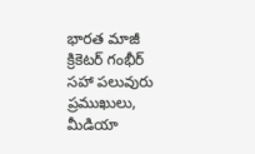భారత మాజీ క్రికెటర్ గంభీర్ సహా పలువురు ప్రముఖులు, మీడియా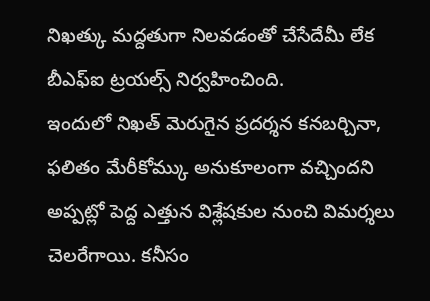నిఖత్కు మద్దతుగా నిలవడంతో చేసేదేమీ లేక బీఎఫ్ఐ ట్రయల్స్ నిర్వహించింది.
ఇందులో నిఖత్ మెరుగైన ప్రదర్శన కనబర్చినా, ఫలితం మేరీకోమ్కు అనుకూలంగా వచ్చిందని అప్పట్లో పెద్ద ఎత్తున విశ్లేషకుల నుంచి విమర్శలు చెలరేగాయి. కనీసం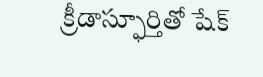క్రీడాస్ఫూర్తితో షేక్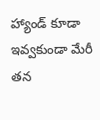హ్యాండ్ కూడా ఇవ్వకుండా మేరీ తన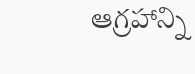ఆగ్రహాన్ని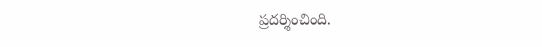ప్రదర్శించింది.